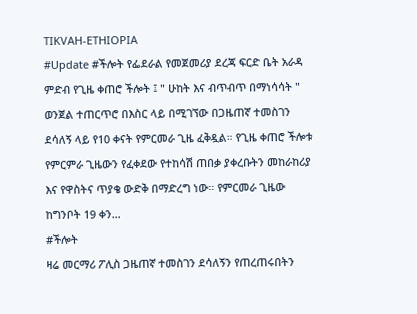TIKVAH-ETHIOPIA
#Update #ችሎት የፌደራል የመጀመሪያ ደረጃ ፍርድ ቤት አራዳ ምድብ የጊዜ ቀጠሮ ችሎት ፤ " ሁከት እና ብጥብጥ በማነሳሳት " ወንጀል ተጠርጥሮ በእስር ላይ በሚገኘው በጋዜጠኛ ተመስገን ደሳለኝ ላይ የ10 ቀናት የምርመራ ጊዜ ፈቅዷል። የጊዜ ቀጠሮ ችሎቱ የምርምራ ጊዜውን የፈቀደው የተከሳሽ ጠበቃ ያቀረቡትን መከራከሪያ እና የዋስትና ጥያቄ ውድቅ በማድረግ ነው። የምርመራ ጊዜው ከግንቦት 19 ቀን…
#ችሎት
ዛሬ መርማሪ ፖሊስ ጋዜጠኛ ተመስገን ደሳለኝን የጠረጠሩበትን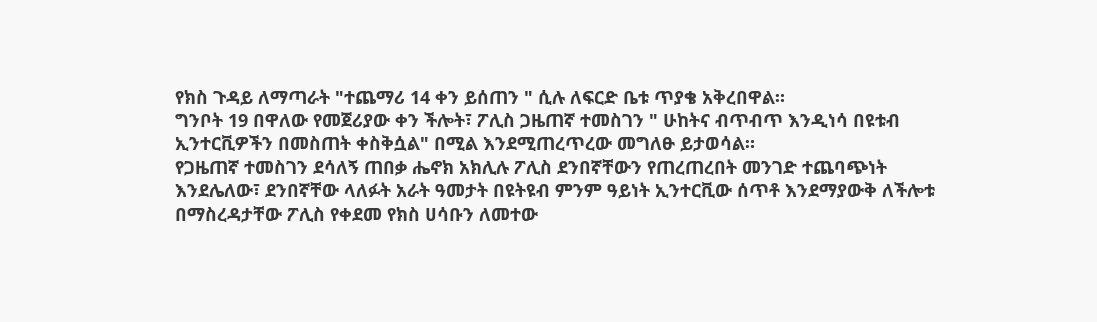የክስ ጉዳይ ለማጣራት "ተጨማሪ 14 ቀን ይሰጠን " ሲሉ ለፍርድ ቤቱ ጥያቄ አቅረበዋል።
ግንቦት 19 በዋለው የመጀሪያው ቀን ችሎት፣ ፖሊስ ጋዜጠኛ ተመስገን " ሁከትና ብጥብጥ እንዲነሳ በዩቱብ ኢንተርቪዎችን በመስጠት ቀስቅሷል" በሚል እንደሚጠረጥረው መግለፁ ይታወሳል።
የጋዜጠኛ ተመስገን ደሳለኝ ጠበቃ ሔኖክ አክሊሉ ፖሊስ ደንበኛቸውን የጠረጠረበት መንገድ ተጨባጭነት እንደሌለው፣ ደንበኛቸው ላለፉት አራት ዓመታት በዩትዩብ ምንም ዓይነት ኢንተርቪው ሰጥቶ እንደማያውቅ ለችሎቱ በማስረዳታቸው ፖሊስ የቀደመ የክስ ሀሳቡን ለመተው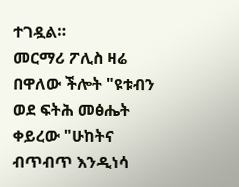ተገዷል።
መርማሪ ፖሊስ ዛሬ በዋለው ችሎት "ዩቱብን ወደ ፍትሕ መፅሔት ቀይረው "ሁከትና ብጥብጥ እንዲነሳ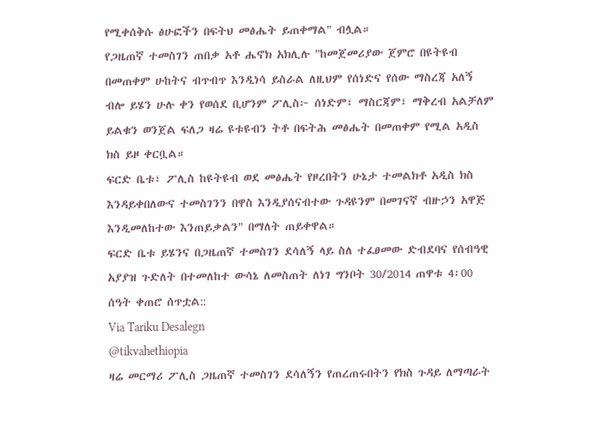የሚቀሰቅሱ ፅሁፎችን በፍትህ መፅሔት ይጠቀማል" ብሏል።
የጋዜጠኛ ተመስገን ጠበቃ አቶ ሔኖክ አክሊሉ "ከመጀመሪያው ጀምሮ በዩትዩብ በመጠቀም ሁከትና ብጥብጥ እንዲነሳ ይስራል ለዚህም የሰነድና የሰው ማስረጃ አለኝ ብሎ ይሄን ሁሉ ቀን የወሰደ ቢሆንም ፖሊስ፦ ሰነድም፣ ማስርጃም፣ ማቅረብ አልቻለም ይልቁን ወንጀል ፍለጋ ዛሬ ዩቱዩብን ትቶ በፍትሕ መፅሔት በመጠቀም የሚል አዲስ ክስ ይዞ ቀርቧል።
ፍርድ ቤቱ፣ ፖሊስ ከዩትዩብ ወደ መፅሔት የዞረበትን ሁኔታ ተመልክቶ አዲስ ክስ እንዳይቀበለውና ተመስገንን በዋስ እንዲያሰናብተው ጉዳዩንም በመገናኛ ብዙኃን አዋጅ እንዲመለከተው እንጠይቃልን" በማለት ጠይቀዋል።
ፍርድ ቤቱ ይሄንና በጋዜጠኛ ተመስገን ደሳለኝ ላይ ስለ ተፈፀመው ድብደባና የሰብዓዊ አያያዝ ጉድለት በተመለከተ ውሳኔ ለመስጠት ለነገ ግንቦት 30/2014 ጠዋቱ 4፡00 ሰዓት ቀጠሮ ሰጥቷል::
Via Tariku Desalegn
@tikvahethiopia
ዛሬ መርማሪ ፖሊስ ጋዜጠኛ ተመስገን ደሳለኝን የጠረጠሩበትን የክስ ጉዳይ ለማጣራት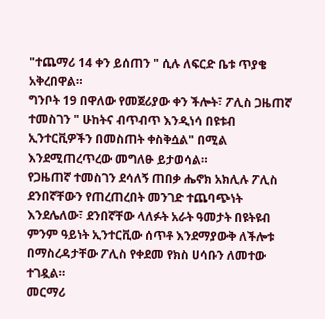"ተጨማሪ 14 ቀን ይሰጠን " ሲሉ ለፍርድ ቤቱ ጥያቄ አቅረበዋል።
ግንቦት 19 በዋለው የመጀሪያው ቀን ችሎት፣ ፖሊስ ጋዜጠኛ ተመስገን " ሁከትና ብጥብጥ እንዲነሳ በዩቱብ ኢንተርቪዎችን በመስጠት ቀስቅሷል" በሚል እንደሚጠረጥረው መግለፁ ይታወሳል።
የጋዜጠኛ ተመስገን ደሳለኝ ጠበቃ ሔኖክ አክሊሉ ፖሊስ ደንበኛቸውን የጠረጠረበት መንገድ ተጨባጭነት እንደሌለው፣ ደንበኛቸው ላለፉት አራት ዓመታት በዩትዩብ ምንም ዓይነት ኢንተርቪው ሰጥቶ እንደማያውቅ ለችሎቱ በማስረዳታቸው ፖሊስ የቀደመ የክስ ሀሳቡን ለመተው ተገዷል።
መርማሪ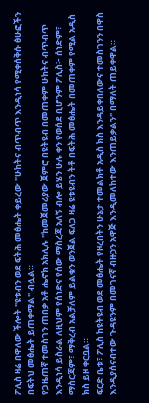ፖሊስ ዛሬ በዋለው ችሎት "ዩቱብን ወደ ፍትሕ መፅሔት ቀይረው "ሁከትና ብጥብጥ እንዲነሳ የሚቀሰቅሱ ፅሁፎችን በፍትህ መፅሔት ይጠቀማል" ብሏል።
የጋዜጠኛ ተመስገን ጠበቃ አቶ ሔኖክ አክሊሉ "ከመጀመሪያው ጀምሮ በዩትዩብ በመጠቀም ሁከትና ብጥብጥ እንዲነሳ ይስራል ለዚህም የሰነድና የሰው ማስረጃ አለኝ ብሎ ይሄን ሁሉ ቀን የወሰደ ቢሆንም ፖሊስ፦ ሰነድም፣ ማስርጃም፣ ማቅረብ አልቻለም ይልቁን ወንጀል ፍለጋ ዛሬ ዩቱዩብን ትቶ በፍትሕ መፅሔት በመጠቀም የሚል አዲስ ክስ ይዞ ቀርቧል።
ፍርድ ቤቱ፣ ፖሊስ ከዩትዩብ ወደ መፅሔት የዞረበትን ሁኔታ ተመልክቶ አዲስ ክስ እንዳይቀበለውና ተመስገንን በዋስ እንዲያሰናብተው ጉዳዩንም በመገናኛ ብዙኃን አዋጅ እንዲመለከተው እንጠይቃልን" በማለት ጠይቀዋል።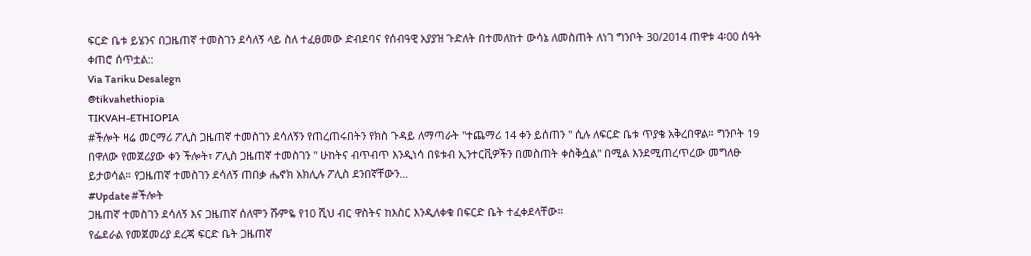ፍርድ ቤቱ ይሄንና በጋዜጠኛ ተመስገን ደሳለኝ ላይ ስለ ተፈፀመው ድብደባና የሰብዓዊ አያያዝ ጉድለት በተመለከተ ውሳኔ ለመስጠት ለነገ ግንቦት 30/2014 ጠዋቱ 4፡00 ሰዓት ቀጠሮ ሰጥቷል::
Via Tariku Desalegn
@tikvahethiopia
TIKVAH-ETHIOPIA
#ችሎት ዛሬ መርማሪ ፖሊስ ጋዜጠኛ ተመስገን ደሳለኝን የጠረጠሩበትን የክስ ጉዳይ ለማጣራት "ተጨማሪ 14 ቀን ይሰጠን " ሲሉ ለፍርድ ቤቱ ጥያቄ አቅረበዋል። ግንቦት 19 በዋለው የመጀሪያው ቀን ችሎት፣ ፖሊስ ጋዜጠኛ ተመስገን " ሁከትና ብጥብጥ እንዲነሳ በዩቱብ ኢንተርቪዎችን በመስጠት ቀስቅሷል" በሚል እንደሚጠረጥረው መግለፁ ይታወሳል። የጋዜጠኛ ተመስገን ደሳለኝ ጠበቃ ሔኖክ አክሊሉ ፖሊስ ደንበኛቸውን…
#Update #ችሎት
ጋዜጠኛ ተመስገን ደሳለኝ እና ጋዜጠኛ ሰለሞን ሹምዬ የ10 ሺህ ብር ዋስትና ከእስር እንዲለቀቁ በፍርድ ቤት ተፈቀደላቸው።
የፌደራል የመጀመሪያ ደረጃ ፍርድ ቤት ጋዜጠኛ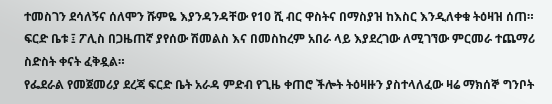ተመስገን ደሳለኝና ሰለሞን ሹምዬ እያንዳንዳቸው የ10 ሺ ብር ዋስትና በማስያዝ ከእስር እንዲለቀቁ ትዕዛዝ ሰጠ።
ፍርድ ቤቱ ፤ ፖሊስ በጋዜጠኛ ያየሰው ሽመልስ እና በመስከረም አበራ ላይ እያደረገው ለሚገኘው ምርመራ ተጨማሪ ስድስት ቀናት ፈቅዷል።
የፌደራል የመጀመሪያ ደረጃ ፍርድ ቤት አራዳ ምድብ የጊዜ ቀጠሮ ችሎት ትዕዛዙን ያስተላለፈው ዛሬ ማክሰኞ ግንቦት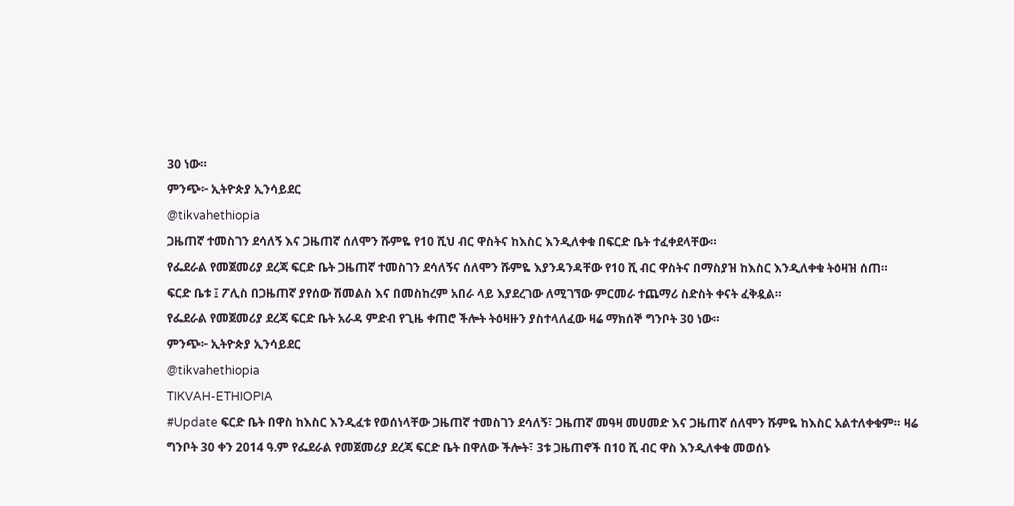30 ነው።
ምንጭ፦ ኢትዮጵያ ኢንሳይደር
@tikvahethiopia
ጋዜጠኛ ተመስገን ደሳለኝ እና ጋዜጠኛ ሰለሞን ሹምዬ የ10 ሺህ ብር ዋስትና ከእስር እንዲለቀቁ በፍርድ ቤት ተፈቀደላቸው።
የፌደራል የመጀመሪያ ደረጃ ፍርድ ቤት ጋዜጠኛ ተመስገን ደሳለኝና ሰለሞን ሹምዬ እያንዳንዳቸው የ10 ሺ ብር ዋስትና በማስያዝ ከእስር እንዲለቀቁ ትዕዛዝ ሰጠ።
ፍርድ ቤቱ ፤ ፖሊስ በጋዜጠኛ ያየሰው ሽመልስ እና በመስከረም አበራ ላይ እያደረገው ለሚገኘው ምርመራ ተጨማሪ ስድስት ቀናት ፈቅዷል።
የፌደራል የመጀመሪያ ደረጃ ፍርድ ቤት አራዳ ምድብ የጊዜ ቀጠሮ ችሎት ትዕዛዙን ያስተላለፈው ዛሬ ማክሰኞ ግንቦት 30 ነው።
ምንጭ፦ ኢትዮጵያ ኢንሳይደር
@tikvahethiopia
TIKVAH-ETHIOPIA
#Update ፍርድ ቤት በዋስ ከእስር እንዲፈቱ የወሰነላቸው ጋዜጠኛ ተመስገን ደሳለኝ፣ ጋዜጠኛ መዓዛ መሀመድ እና ጋዜጠኛ ሰለሞን ሹምዬ ከእስር አልተለቀቁም። ዛሬ ግንቦት 30 ቀን 2014 ዓ.ም የፌደራል የመጀመሪያ ደረጃ ፍርድ ቤት በዋለው ችሎት፣ 3ቱ ጋዜጠኖች በ10 ሺ ብር ዋስ እንዲለቀቁ መወሰኑ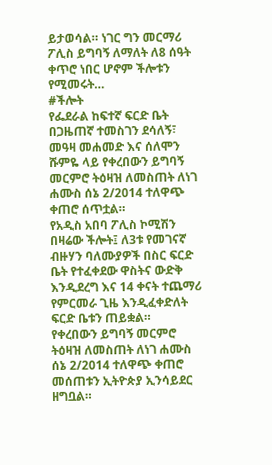ይታወሳል። ነገር ግን መርማሪ ፖሊስ ይግባኝ ለማለት ለ8 ሰዓት ቀጥሮ ነበር ሆኖም ችሎቱን የሚመሩት…
#ችሎት
የፌደራል ከፍተኛ ፍርድ ቤት በጋዜጠኛ ተመስገን ደሳለኝ፣ መዓዛ መሐመድ እና ሰለሞን ሹምዬ ላይ የቀረበውን ይግባኝ መርምሮ ትዕዛዝ ለመስጠት ለነገ ሐሙስ ሰኔ 2/2014 ተለዋጭ ቀጠሮ ሰጥቷል።
የአዲስ አበባ ፖሊስ ኮሚሽን በዛሬው ችሎት፤ ለ3ቱ የመገናኛ ብዙሃን ባለሙያዎች በስር ፍርድ ቤት የተፈቀደው ዋስትና ውድቅ እንዲደረግ እና 14 ቀናት ተጨማሪ የምርመራ ጊዜ እንዲፈቀድለት ፍርድ ቤቱን ጠይቋል።
የቀረበውን ይግባኝ መርምሮ ትዕዛዝ ለመስጠት ለነገ ሐሙስ ሰኔ 2/2014 ተለዋጭ ቀጠሮ መሰጠቱን ኢትዮጵያ ኢንሳይደር ዘግቧል።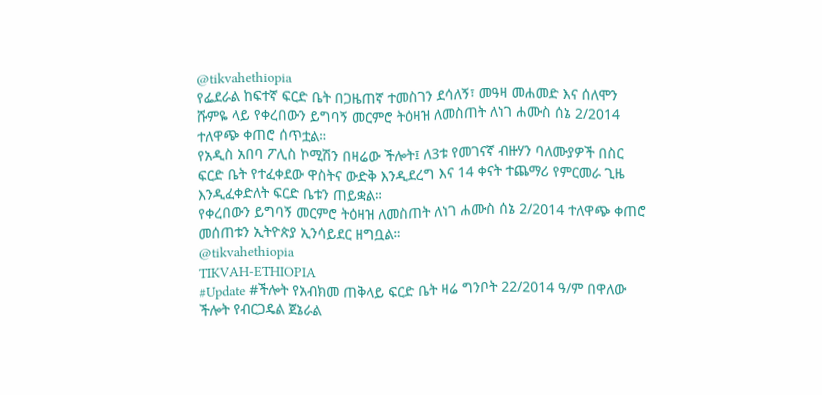@tikvahethiopia
የፌደራል ከፍተኛ ፍርድ ቤት በጋዜጠኛ ተመስገን ደሳለኝ፣ መዓዛ መሐመድ እና ሰለሞን ሹምዬ ላይ የቀረበውን ይግባኝ መርምሮ ትዕዛዝ ለመስጠት ለነገ ሐሙስ ሰኔ 2/2014 ተለዋጭ ቀጠሮ ሰጥቷል።
የአዲስ አበባ ፖሊስ ኮሚሽን በዛሬው ችሎት፤ ለ3ቱ የመገናኛ ብዙሃን ባለሙያዎች በስር ፍርድ ቤት የተፈቀደው ዋስትና ውድቅ እንዲደረግ እና 14 ቀናት ተጨማሪ የምርመራ ጊዜ እንዲፈቀድለት ፍርድ ቤቱን ጠይቋል።
የቀረበውን ይግባኝ መርምሮ ትዕዛዝ ለመስጠት ለነገ ሐሙስ ሰኔ 2/2014 ተለዋጭ ቀጠሮ መሰጠቱን ኢትዮጵያ ኢንሳይደር ዘግቧል።
@tikvahethiopia
TIKVAH-ETHIOPIA
#Update #ችሎት የአብክመ ጠቅላይ ፍርድ ቤት ዛሬ ግንቦት 22/2014 ዓ/ም በዋለው ችሎት የብርጋዴል ጀኔራል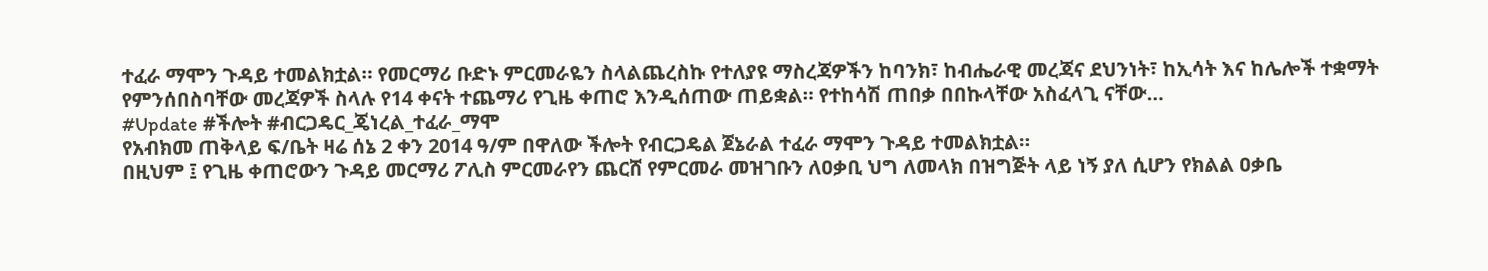ተፈራ ማሞን ጉዳይ ተመልክቷል። የመርማሪ ቡድኑ ምርመራዬን ስላልጨረስኩ የተለያዩ ማስረጃዎችን ከባንክ፣ ከብሔራዊ መረጃና ደህንነት፣ ከኢሳት እና ከሌሎች ተቋማት የምንሰበስባቸው መረጃዎች ስላሉ የ14 ቀናት ተጨማሪ የጊዜ ቀጠሮ እንዲሰጠው ጠይቋል። የተከሳሽ ጠበቃ በበኩላቸው አስፈላጊ ናቸው…
#Update #ችሎት #ብርጋዴር_ጄነረል_ተፈራ_ማሞ
የአብክመ ጠቅላይ ፍ/ቤት ዛሬ ሰኔ 2 ቀን 2014 ዓ/ም በዋለው ችሎት የብርጋዴል ጀኔራል ተፈራ ማሞን ጉዳይ ተመልክቷል።
በዚህም ፤ የጊዜ ቀጠሮውን ጉዳይ መርማሪ ፖሊስ ምርመራየን ጨርሸ የምርመራ መዝገቡን ለዐቃቢ ህግ ለመላክ በዝግጅት ላይ ነኝ ያለ ሲሆን የክልል ዐቃቤ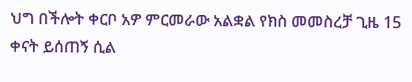ህግ በችሎት ቀርቦ አዎ ምርመራው አልቋል የክስ መመስረቻ ጊዜ 15 ቀናት ይሰጠኝ ሲል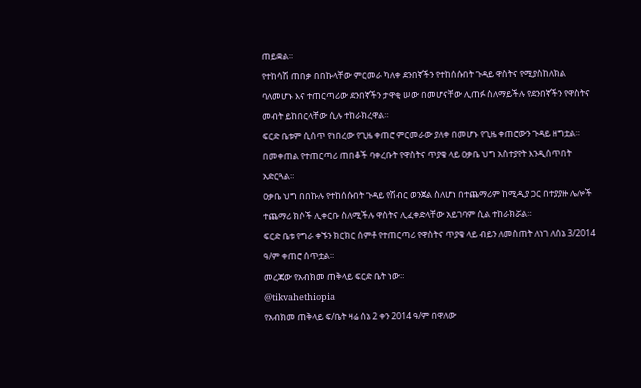ጠይቋል።
የተከሳሽ ጠበቃ በበኩላቸው ምርመራ ካለቀ ደንበኛችን የተከሰሱበት ጉዳይ ዋስትና የሚያስከለክል ባለመሆኑ እና ተጠርጣሪው ደንበኛችን ታዋቂ ሠው በመሆናቸው ሊጠፉ ስለማይችሉ የደንበኛችን የዋስትና መብት ይከበርላቸው ሲሉ ተከራክረዋል።
ፍርድ ቤቱም ሲሰጥ የነበረው የጊዜ ቀጠሮ ምርመራው ያለቀ በመሆኑ የጊዜ ቀጠሮውን ጉዳይ ዘግቷል።
በመቀጠል የተጠርጣሪ ጠበቆች ባቀረቡት የዋስትና ጥያቄ ላይ ዐቃቤ ህግ አስተያየት እንዲሰጥበት አድርጓል።
ዐቃቤ ህግ በበኩሉ የተከሰሱበት ጉዳይ የሽብር ወንጀል ስለሆነ በተጨማሪም ከሚዲያ ጋር በተያያዙ ሌሎች ተጨማሪ ክሶች ሊቀርቡ ስለሚችሉ ዋስትና ሊፈቀድላቸው አይገባም ሲል ተከራክሯል።
ፍርድ ቤቱ የግራ ቀኙን ክርክር ሰምቶ የተጠርጣሪ የዋስትና ጥያቄ ላይ ብይን ለመስጠት ለነገ ለሰኔ 3/2014 ዓ/ም ቀጠሮ ሰጥቷል።
መረጃው የአብክመ ጠቅላይ ፍርድ ቤት ነው።
@tikvahethiopia
የአብክመ ጠቅላይ ፍ/ቤት ዛሬ ሰኔ 2 ቀን 2014 ዓ/ም በዋለው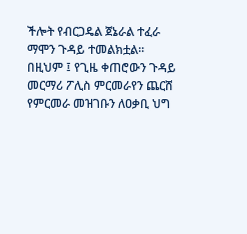ችሎት የብርጋዴል ጀኔራል ተፈራ ማሞን ጉዳይ ተመልክቷል።
በዚህም ፤ የጊዜ ቀጠሮውን ጉዳይ መርማሪ ፖሊስ ምርመራየን ጨርሸ የምርመራ መዝገቡን ለዐቃቢ ህግ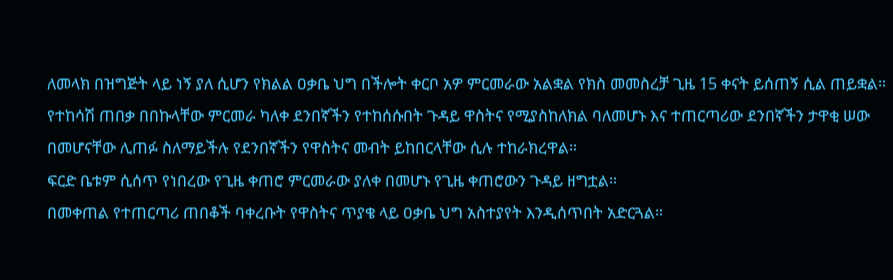ለመላክ በዝግጅት ላይ ነኝ ያለ ሲሆን የክልል ዐቃቤ ህግ በችሎት ቀርቦ አዎ ምርመራው አልቋል የክስ መመስረቻ ጊዜ 15 ቀናት ይሰጠኝ ሲል ጠይቋል።
የተከሳሽ ጠበቃ በበኩላቸው ምርመራ ካለቀ ደንበኛችን የተከሰሱበት ጉዳይ ዋስትና የሚያስከለክል ባለመሆኑ እና ተጠርጣሪው ደንበኛችን ታዋቂ ሠው በመሆናቸው ሊጠፉ ስለማይችሉ የደንበኛችን የዋስትና መብት ይከበርላቸው ሲሉ ተከራክረዋል።
ፍርድ ቤቱም ሲሰጥ የነበረው የጊዜ ቀጠሮ ምርመራው ያለቀ በመሆኑ የጊዜ ቀጠሮውን ጉዳይ ዘግቷል።
በመቀጠል የተጠርጣሪ ጠበቆች ባቀረቡት የዋስትና ጥያቄ ላይ ዐቃቤ ህግ አስተያየት እንዲሰጥበት አድርጓል።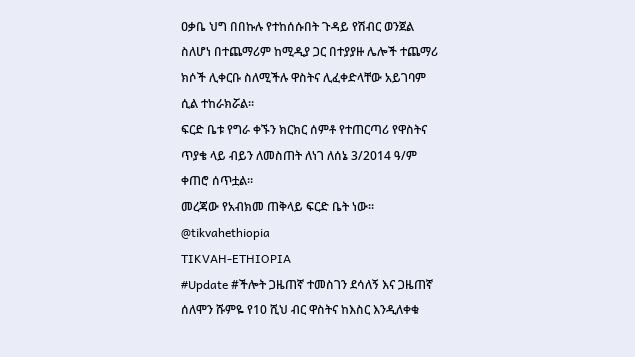ዐቃቤ ህግ በበኩሉ የተከሰሱበት ጉዳይ የሽብር ወንጀል ስለሆነ በተጨማሪም ከሚዲያ ጋር በተያያዙ ሌሎች ተጨማሪ ክሶች ሊቀርቡ ስለሚችሉ ዋስትና ሊፈቀድላቸው አይገባም ሲል ተከራክሯል።
ፍርድ ቤቱ የግራ ቀኙን ክርክር ሰምቶ የተጠርጣሪ የዋስትና ጥያቄ ላይ ብይን ለመስጠት ለነገ ለሰኔ 3/2014 ዓ/ም ቀጠሮ ሰጥቷል።
መረጃው የአብክመ ጠቅላይ ፍርድ ቤት ነው።
@tikvahethiopia
TIKVAH-ETHIOPIA
#Update #ችሎት ጋዜጠኛ ተመስገን ደሳለኝ እና ጋዜጠኛ ሰለሞን ሹምዬ የ10 ሺህ ብር ዋስትና ከእስር እንዲለቀቁ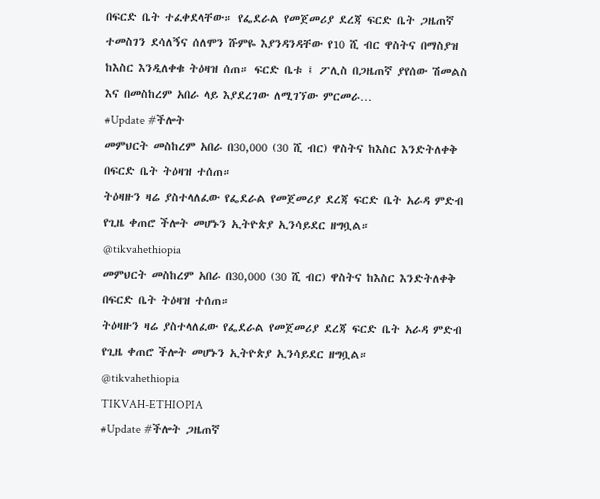በፍርድ ቤት ተፈቀደላቸው። የፌደራል የመጀመሪያ ደረጃ ፍርድ ቤት ጋዜጠኛ ተመስገን ደሳለኝና ሰለሞን ሹምዬ እያንዳንዳቸው የ10 ሺ ብር ዋስትና በማስያዝ ከእስር እንዲለቀቁ ትዕዛዝ ሰጠ። ፍርድ ቤቱ ፤ ፖሊስ በጋዜጠኛ ያየሰው ሽመልስ እና በመስከረም አበራ ላይ እያደረገው ለሚገኘው ምርመራ…
#Update #ችሎት
መምህርት መስከረም አበራ በ30,000 (30 ሺ ብር) ዋስትና ከእስር እንድትለቀቅ በፍርድ ቤት ትዕዛዝ ተሰጠ።
ትዕዛዙን ዛሬ ያስተላለፈው የፌደራል የመጀመሪያ ደረጃ ፍርድ ቤት አራዳ ምድብ የጊዜ ቀጠሮ ችሎት መሆኑን ኢትዮጵያ ኢንሳይደር ዘግቧል።
@tikvahethiopia
መምህርት መስከረም አበራ በ30,000 (30 ሺ ብር) ዋስትና ከእስር እንድትለቀቅ በፍርድ ቤት ትዕዛዝ ተሰጠ።
ትዕዛዙን ዛሬ ያስተላለፈው የፌደራል የመጀመሪያ ደረጃ ፍርድ ቤት አራዳ ምድብ የጊዜ ቀጠሮ ችሎት መሆኑን ኢትዮጵያ ኢንሳይደር ዘግቧል።
@tikvahethiopia
TIKVAH-ETHIOPIA
#Update #ችሎት ጋዜጠኛ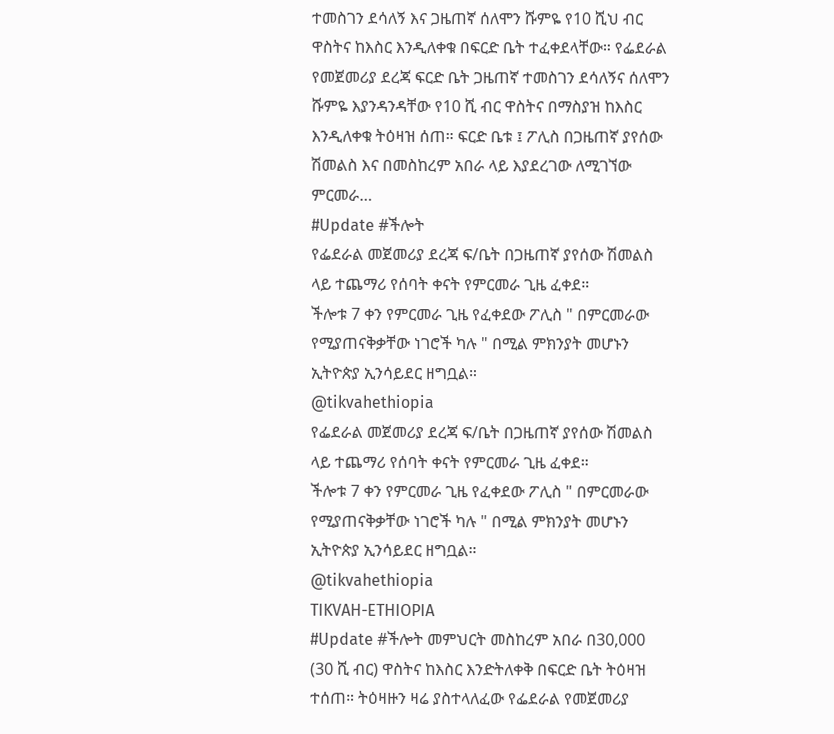ተመስገን ደሳለኝ እና ጋዜጠኛ ሰለሞን ሹምዬ የ10 ሺህ ብር ዋስትና ከእስር እንዲለቀቁ በፍርድ ቤት ተፈቀደላቸው። የፌደራል የመጀመሪያ ደረጃ ፍርድ ቤት ጋዜጠኛ ተመስገን ደሳለኝና ሰለሞን ሹምዬ እያንዳንዳቸው የ10 ሺ ብር ዋስትና በማስያዝ ከእስር እንዲለቀቁ ትዕዛዝ ሰጠ። ፍርድ ቤቱ ፤ ፖሊስ በጋዜጠኛ ያየሰው ሽመልስ እና በመስከረም አበራ ላይ እያደረገው ለሚገኘው ምርመራ…
#Update #ችሎት
የፌደራል መጀመሪያ ደረጃ ፍ/ቤት በጋዜጠኛ ያየሰው ሽመልስ ላይ ተጨማሪ የሰባት ቀናት የምርመራ ጊዜ ፈቀደ።
ችሎቱ 7 ቀን የምርመራ ጊዜ የፈቀደው ፖሊስ " በምርመራው የሚያጠናቅቃቸው ነገሮች ካሉ " በሚል ምክንያት መሆኑን ኢትዮጵያ ኢንሳይደር ዘግቧል።
@tikvahethiopia
የፌደራል መጀመሪያ ደረጃ ፍ/ቤት በጋዜጠኛ ያየሰው ሽመልስ ላይ ተጨማሪ የሰባት ቀናት የምርመራ ጊዜ ፈቀደ።
ችሎቱ 7 ቀን የምርመራ ጊዜ የፈቀደው ፖሊስ " በምርመራው የሚያጠናቅቃቸው ነገሮች ካሉ " በሚል ምክንያት መሆኑን ኢትዮጵያ ኢንሳይደር ዘግቧል።
@tikvahethiopia
TIKVAH-ETHIOPIA
#Update #ችሎት መምህርት መስከረም አበራ በ30,000 (30 ሺ ብር) ዋስትና ከእስር እንድትለቀቅ በፍርድ ቤት ትዕዛዝ ተሰጠ። ትዕዛዙን ዛሬ ያስተላለፈው የፌደራል የመጀመሪያ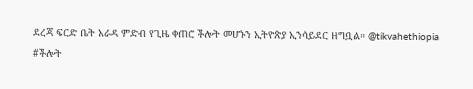ደረጃ ፍርድ ቤት አራዳ ምድብ የጊዜ ቀጠሮ ችሎት መሆኑን ኢትዮጵያ ኢንሳይደር ዘግቧል። @tikvahethiopia
#ችሎት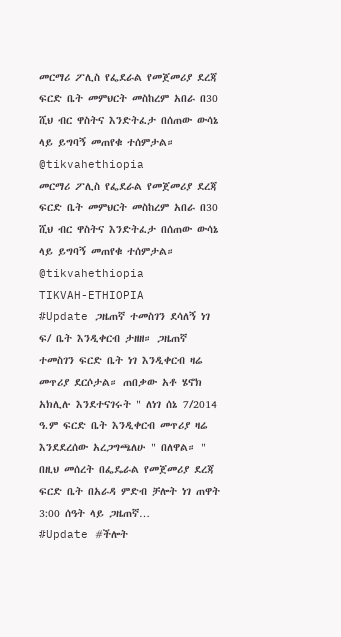መርማሪ ፖሊስ የፌደራል የመጀመሪያ ደረጃ ፍርድ ቤት መምህርት መስከረም አበራ በ30 ሺህ ብር ዋስትና እንድትፈታ በሰጠው ውሳኔ ላይ ይግባኝ መጠየቁ ተሰምታል።
@tikvahethiopia
መርማሪ ፖሊስ የፌደራል የመጀመሪያ ደረጃ ፍርድ ቤት መምህርት መስከረም አበራ በ30 ሺህ ብር ዋስትና እንድትፈታ በሰጠው ውሳኔ ላይ ይግባኝ መጠየቁ ተሰምታል።
@tikvahethiopia
TIKVAH-ETHIOPIA
#Update ጋዜጠኛ ተመስገን ደሳለኝ ነገ ፍ/ ቤት እንዲቀርብ ታዘዘ። ጋዜጠኛ ተመስገን ፍርድ ቤት ነገ እንዲቀርብ ዛሬ መጥሪያ ደርሶታል። ጠበቃው አቶ ሄኖክ አክሊሉ እንደተናገሩት " ለነገ ሰኔ 7/2014 ዓ.ም ፍርድ ቤት እንዲቀርብ መጥሪያ ዛሬ እንደደረሰው አረጋግጫለሁ " በለዋል። " በዚህ መሰረት በፌዴራል የመጀመሪያ ደረጃ ፍርድ ቤት በአራዳ ምድብ ቻሎት ነገ ጠዋት 3:00 ሰዓት ላይ ጋዜጠኛ…
#Update #ችሎት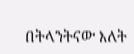በትላንትናው እለት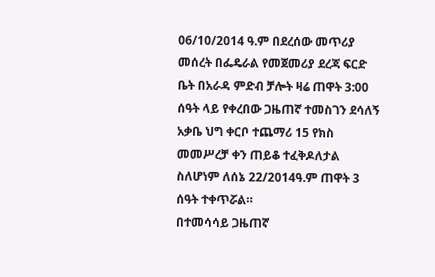06/10/2014 ዓ.ም በደረሰው መጥሪያ መሰረት በፌዴራል የመጀመሪያ ደረጃ ፍርድ ቤት በአራዳ ምድብ ቻሎት ዛሬ ጠዋት 3:00 ሰዓት ላይ የቀረበው ጋዜጠኛ ተመስገን ደሳለኝ አቃቤ ህግ ቀርቦ ተጨማሪ 15 የክስ መመሥረቻ ቀን ጠይቆ ተፈቅዶለታል ስለሆነም ለሰኔ 22/2014ዓ.ም ጠዋት 3 ሰዓት ተቀጥሯል።
በተመሳሳይ ጋዜጠኛ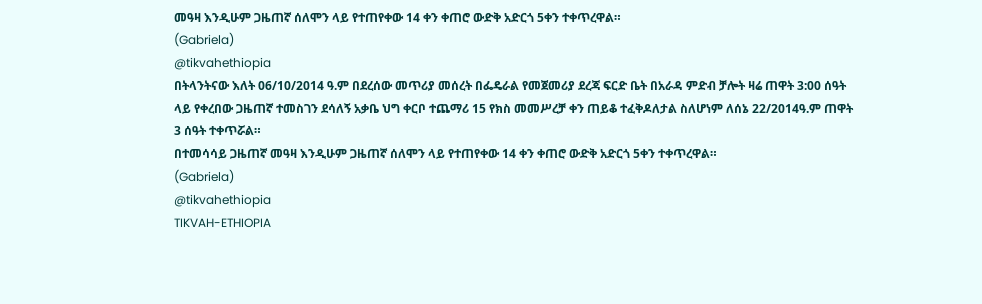መዓዛ እንዲሁም ጋዜጠኛ ሰለሞን ላይ የተጠየቀው 14 ቀን ቀጠሮ ውድቅ አድርጎ 5ቀን ተቀጥረዋል።
(Gabriela)
@tikvahethiopia
በትላንትናው እለት 06/10/2014 ዓ.ም በደረሰው መጥሪያ መሰረት በፌዴራል የመጀመሪያ ደረጃ ፍርድ ቤት በአራዳ ምድብ ቻሎት ዛሬ ጠዋት 3:00 ሰዓት ላይ የቀረበው ጋዜጠኛ ተመስገን ደሳለኝ አቃቤ ህግ ቀርቦ ተጨማሪ 15 የክስ መመሥረቻ ቀን ጠይቆ ተፈቅዶለታል ስለሆነም ለሰኔ 22/2014ዓ.ም ጠዋት 3 ሰዓት ተቀጥሯል።
በተመሳሳይ ጋዜጠኛ መዓዛ እንዲሁም ጋዜጠኛ ሰለሞን ላይ የተጠየቀው 14 ቀን ቀጠሮ ውድቅ አድርጎ 5ቀን ተቀጥረዋል።
(Gabriela)
@tikvahethiopia
TIKVAH-ETHIOPIA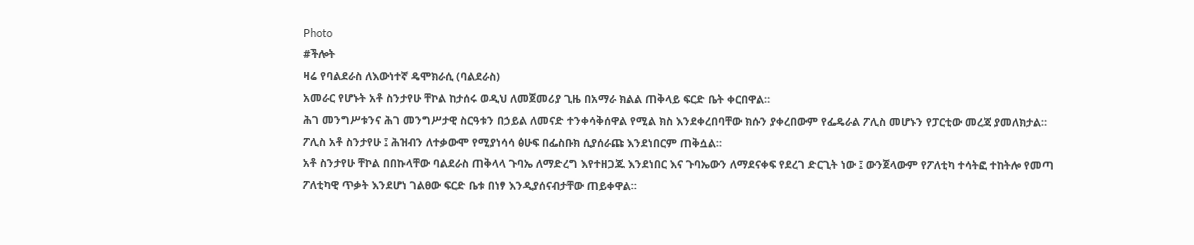Photo
#ችሎት
ዛሬ የባልደራስ ለእውነተኛ ዴሞክራሲ (ባልደራስ)
አመራር የሆኑት አቶ ስንታየሁ ቸኮል ከታሰሩ ወዲህ ለመጀመሪያ ጊዜ በአማራ ክልል ጠቅላይ ፍርድ ቤት ቀርበዋል።
ሕገ መንግሥቱንና ሕገ መንግሥታዊ ስርዓቱን በኃይል ለመናድ ተንቀሳቅሰዋል የሚል ክስ እንደቀረበባቸው ክሱን ያቀረበውም የፌዴራል ፖሊስ መሆኑን የፓርቲው መረጃ ያመለክታል።
ፖሊስ አቶ ስንታየሁ ፤ ሕዝብን ለተቃውሞ የሚያነሳሳ ፅሁፍ በፌስቡክ ሲያሰራጩ እንደነበርም ጠቅሷል።
አቶ ስንታየሁ ቸኮል በበኩላቸው ባልደራስ ጠቅላላ ጉባኤ ለማድረግ እየተዘጋጁ እንደነበር እና ጉባኤውን ለማደናቀፍ የደረገ ድርጊት ነው ፤ ውንጀላውም የፖለቲካ ተሳትፎ ተከትሎ የመጣ ፖለቲካዊ ጥቃት እንደሆነ ገልፀው ፍርድ ቤቱ በነፃ እንዲያሰናብታቸው ጠይቀዋል።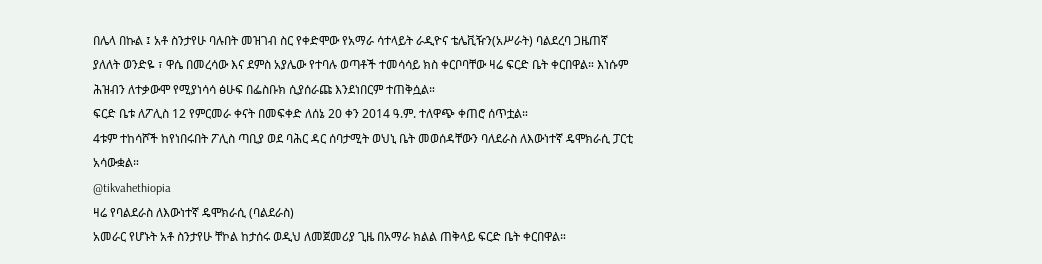በሌላ በኩል ፤ አቶ ስንታየሁ ባሉበት መዝገብ ስር የቀድሞው የአማራ ሳተላይት ራዲዮና ቴሌቪዥን(አሥራት) ባልደረባ ጋዜጠኛ ያለለት ወንድዬ ፣ ዋሴ በመረሳው እና ደምስ አያሌው የተባሉ ወጣቶች ተመሳሳይ ክስ ቀርቦባቸው ዛሬ ፍርድ ቤት ቀርበዋል። እነሱም ሕዝብን ለተቃውሞ የሚያነሳሳ ፅሁፍ በፌስቡክ ሲያሰራጩ እንደነበርም ተጠቅሷል።
ፍርድ ቤቱ ለፖሊስ 12 የምርመራ ቀናት በመፍቀድ ለሰኔ 20 ቀን 2014 ዓ.ም. ተለዋጭ ቀጠሮ ሰጥቷል።
4ቱም ተከሳሾች ከየነበሩበት ፖሊስ ጣቢያ ወደ ባሕር ዳር ሰባታሚት ወህኒ ቤት መወሰዳቸውን ባለደራስ ለእውነተኛ ዴሞክራሲ ፓርቲ አሳውቋል።
@tikvahethiopia
ዛሬ የባልደራስ ለእውነተኛ ዴሞክራሲ (ባልደራስ)
አመራር የሆኑት አቶ ስንታየሁ ቸኮል ከታሰሩ ወዲህ ለመጀመሪያ ጊዜ በአማራ ክልል ጠቅላይ ፍርድ ቤት ቀርበዋል።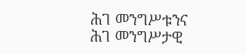ሕገ መንግሥቱንና ሕገ መንግሥታዊ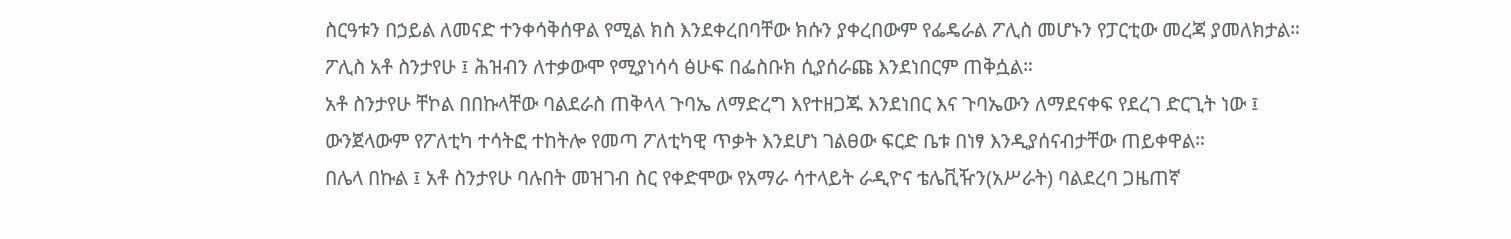ስርዓቱን በኃይል ለመናድ ተንቀሳቅሰዋል የሚል ክስ እንደቀረበባቸው ክሱን ያቀረበውም የፌዴራል ፖሊስ መሆኑን የፓርቲው መረጃ ያመለክታል።
ፖሊስ አቶ ስንታየሁ ፤ ሕዝብን ለተቃውሞ የሚያነሳሳ ፅሁፍ በፌስቡክ ሲያሰራጩ እንደነበርም ጠቅሷል።
አቶ ስንታየሁ ቸኮል በበኩላቸው ባልደራስ ጠቅላላ ጉባኤ ለማድረግ እየተዘጋጁ እንደነበር እና ጉባኤውን ለማደናቀፍ የደረገ ድርጊት ነው ፤ ውንጀላውም የፖለቲካ ተሳትፎ ተከትሎ የመጣ ፖለቲካዊ ጥቃት እንደሆነ ገልፀው ፍርድ ቤቱ በነፃ እንዲያሰናብታቸው ጠይቀዋል።
በሌላ በኩል ፤ አቶ ስንታየሁ ባሉበት መዝገብ ስር የቀድሞው የአማራ ሳተላይት ራዲዮና ቴሌቪዥን(አሥራት) ባልደረባ ጋዜጠኛ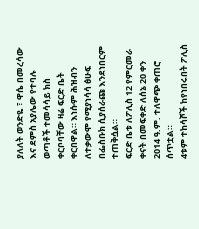ያለለት ወንድዬ ፣ ዋሴ በመረሳው እና ደምስ አያሌው የተባሉ ወጣቶች ተመሳሳይ ክስ ቀርቦባቸው ዛሬ ፍርድ ቤት ቀርበዋል። እነሱም ሕዝብን ለተቃውሞ የሚያነሳሳ ፅሁፍ በፌስቡክ ሲያሰራጩ እንደነበርም ተጠቅሷል።
ፍርድ ቤቱ ለፖሊስ 12 የምርመራ ቀናት በመፍቀድ ለሰኔ 20 ቀን 2014 ዓ.ም. ተለዋጭ ቀጠሮ ሰጥቷል።
4ቱም ተከሳሾች ከየነበሩበት ፖሊስ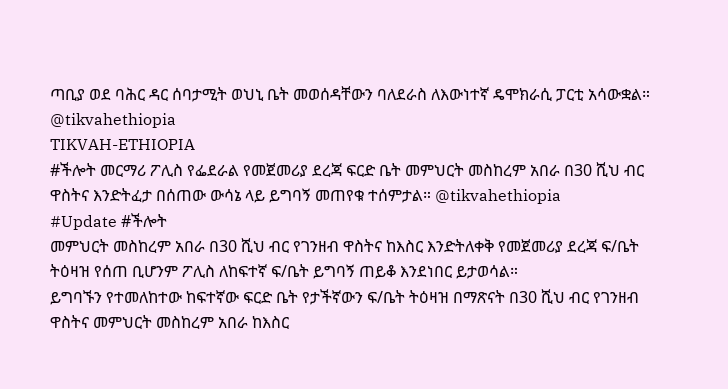ጣቢያ ወደ ባሕር ዳር ሰባታሚት ወህኒ ቤት መወሰዳቸውን ባለደራስ ለእውነተኛ ዴሞክራሲ ፓርቲ አሳውቋል።
@tikvahethiopia
TIKVAH-ETHIOPIA
#ችሎት መርማሪ ፖሊስ የፌደራል የመጀመሪያ ደረጃ ፍርድ ቤት መምህርት መስከረም አበራ በ30 ሺህ ብር ዋስትና እንድትፈታ በሰጠው ውሳኔ ላይ ይግባኝ መጠየቁ ተሰምታል። @tikvahethiopia
#Update #ችሎት
መምህርት መስከረም አበራ በ30 ሺህ ብር የገንዘብ ዋስትና ከእስር እንድትለቀቅ የመጀመሪያ ደረጃ ፍ/ቤት ትዕዛዝ የሰጠ ቢሆንም ፖሊስ ለከፍተኛ ፍ/ቤት ይግባኝ ጠይቆ እንደነበር ይታወሳል።
ይግባኙን የተመለከተው ከፍተኛው ፍርድ ቤት የታችኛውን ፍ/ቤት ትዕዛዝ በማጽናት በ30 ሺህ ብር የገንዘብ ዋስትና መምህርት መስከረም አበራ ከእስር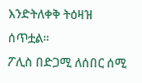እንድትለቀቅ ትዕዛዝ ሰጥቷል።
ፖሊስ በድጋሚ ለሰበር ሰሚ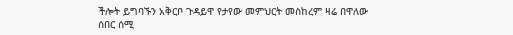ችሎት ይግባኙን አቅርቦ ጉዳይዋ የታየው መምህርት መስከረም ዛሬ በዋለው ሰበር ሰሚ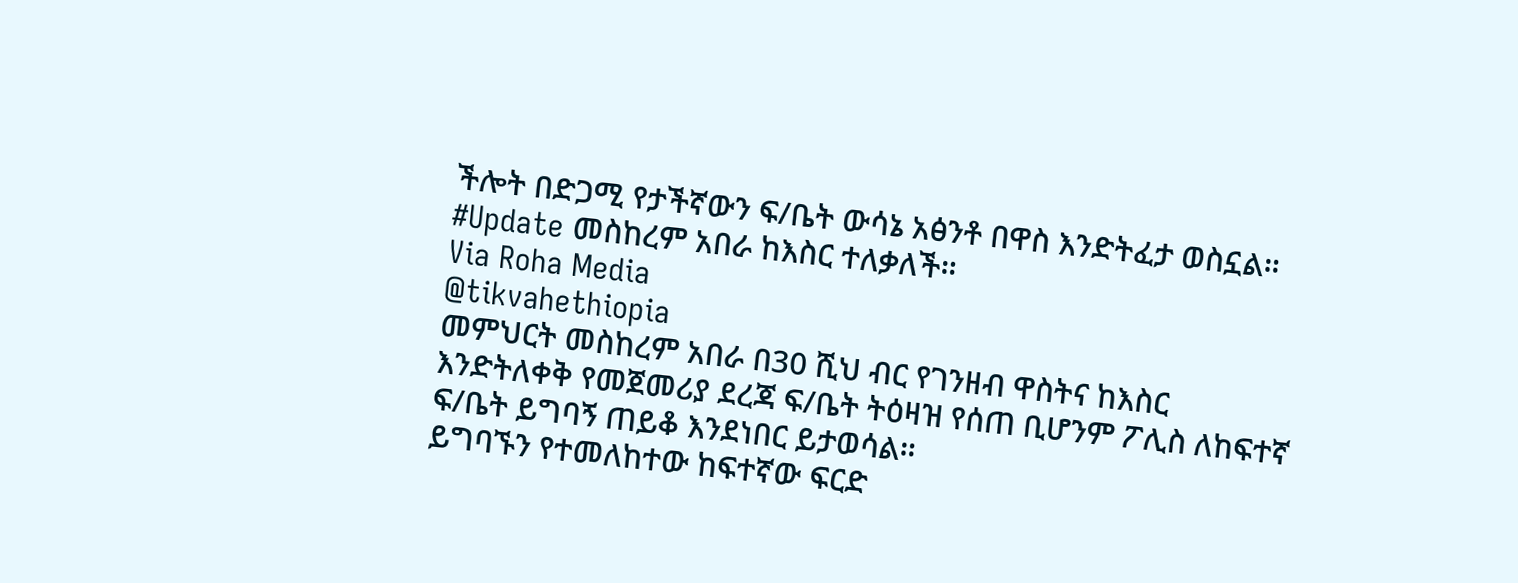ችሎት በድጋሚ የታችኛውን ፍ/ቤት ውሳኔ አፅንቶ በዋስ እንድትፈታ ወስኗል።
#Update መስከረም አበራ ከእስር ተለቃለች።
Via Roha Media
@tikvahethiopia
መምህርት መስከረም አበራ በ30 ሺህ ብር የገንዘብ ዋስትና ከእስር እንድትለቀቅ የመጀመሪያ ደረጃ ፍ/ቤት ትዕዛዝ የሰጠ ቢሆንም ፖሊስ ለከፍተኛ ፍ/ቤት ይግባኝ ጠይቆ እንደነበር ይታወሳል።
ይግባኙን የተመለከተው ከፍተኛው ፍርድ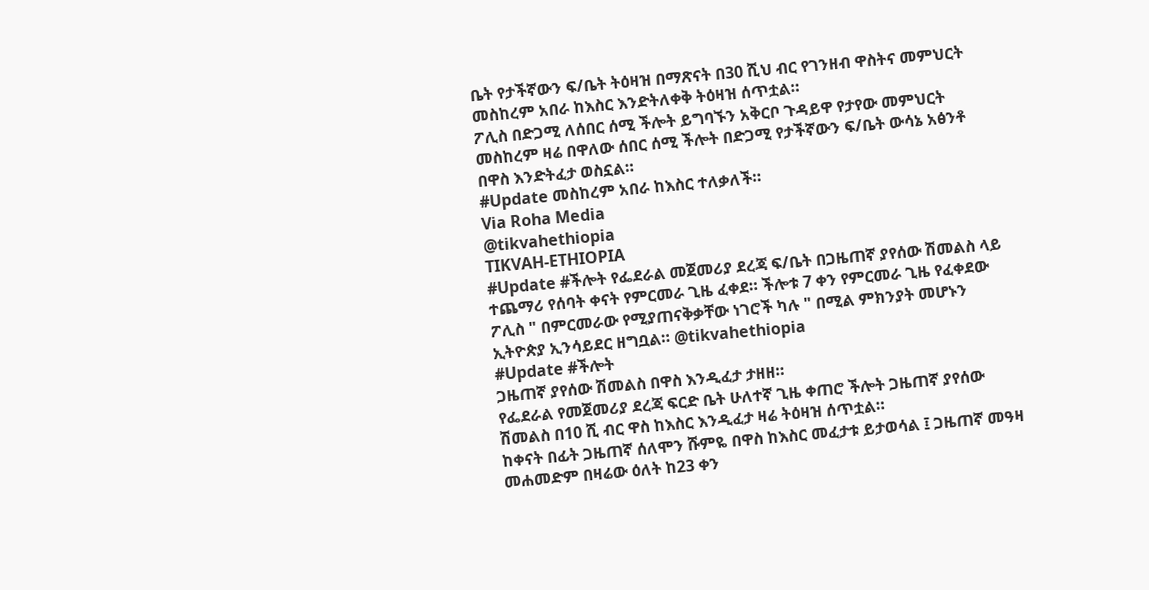ቤት የታችኛውን ፍ/ቤት ትዕዛዝ በማጽናት በ30 ሺህ ብር የገንዘብ ዋስትና መምህርት መስከረም አበራ ከእስር እንድትለቀቅ ትዕዛዝ ሰጥቷል።
ፖሊስ በድጋሚ ለሰበር ሰሚ ችሎት ይግባኙን አቅርቦ ጉዳይዋ የታየው መምህርት መስከረም ዛሬ በዋለው ሰበር ሰሚ ችሎት በድጋሚ የታችኛውን ፍ/ቤት ውሳኔ አፅንቶ በዋስ እንድትፈታ ወስኗል።
#Update መስከረም አበራ ከእስር ተለቃለች።
Via Roha Media
@tikvahethiopia
TIKVAH-ETHIOPIA
#Update #ችሎት የፌደራል መጀመሪያ ደረጃ ፍ/ቤት በጋዜጠኛ ያየሰው ሽመልስ ላይ ተጨማሪ የሰባት ቀናት የምርመራ ጊዜ ፈቀደ። ችሎቱ 7 ቀን የምርመራ ጊዜ የፈቀደው ፖሊስ " በምርመራው የሚያጠናቅቃቸው ነገሮች ካሉ " በሚል ምክንያት መሆኑን ኢትዮጵያ ኢንሳይደር ዘግቧል። @tikvahethiopia
#Update #ችሎት
ጋዜጠኛ ያየሰው ሽመልስ በዋስ እንዲፈታ ታዘዘ።
የፌደራል የመጀመሪያ ደረጃ ፍርድ ቤት ሁለተኛ ጊዜ ቀጠሮ ችሎት ጋዜጠኛ ያየሰው ሽመልስ በ10 ሺ ብር ዋስ ከእስር እንዲፈታ ዛሬ ትዕዛዝ ሰጥቷል።
ከቀናት በፊት ጋዜጠኛ ሰለሞን ሹምዬ በዋስ ከእስር መፈታቱ ይታወሳል ፤ ጋዜጠኛ መዓዛ መሐመድም በዛሬው ዕለት ከ23 ቀን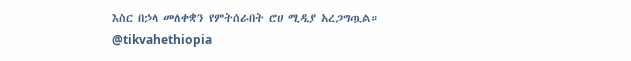እስር በኃላ መለቀቋን የምትሰራበት ሮሀ ሚዲያ አረጋግጧል።
@tikvahethiopia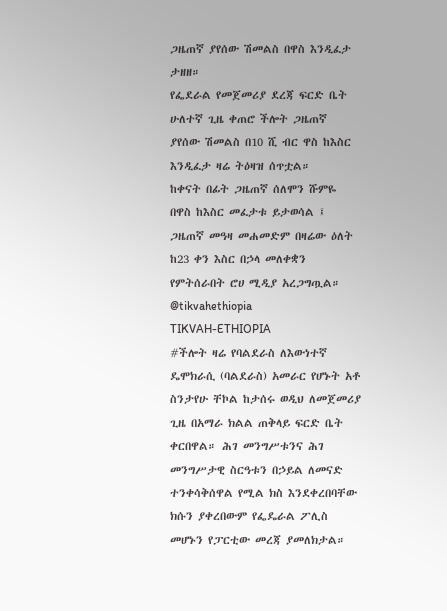ጋዜጠኛ ያየሰው ሽመልስ በዋስ እንዲፈታ ታዘዘ።
የፌደራል የመጀመሪያ ደረጃ ፍርድ ቤት ሁለተኛ ጊዜ ቀጠሮ ችሎት ጋዜጠኛ ያየሰው ሽመልስ በ10 ሺ ብር ዋስ ከእስር እንዲፈታ ዛሬ ትዕዛዝ ሰጥቷል።
ከቀናት በፊት ጋዜጠኛ ሰለሞን ሹምዬ በዋስ ከእስር መፈታቱ ይታወሳል ፤ ጋዜጠኛ መዓዛ መሐመድም በዛሬው ዕለት ከ23 ቀን እስር በኃላ መለቀቋን የምትሰራበት ሮሀ ሚዲያ አረጋግጧል።
@tikvahethiopia
TIKVAH-ETHIOPIA
#ችሎት ዛሬ የባልደራስ ለእውነተኛ ዴሞክራሲ (ባልደራስ) አመራር የሆኑት አቶ ስንታየሁ ቸኮል ከታሰሩ ወዲህ ለመጀመሪያ ጊዜ በአማራ ክልል ጠቅላይ ፍርድ ቤት ቀርበዋል። ሕገ መንግሥቱንና ሕገ መንግሥታዊ ስርዓቱን በኃይል ለመናድ ተንቀሳቅሰዋል የሚል ክስ እንደቀረበባቸው ክሱን ያቀረበውም የፌዴራል ፖሊስ መሆኑን የፓርቲው መረጃ ያመለክታል።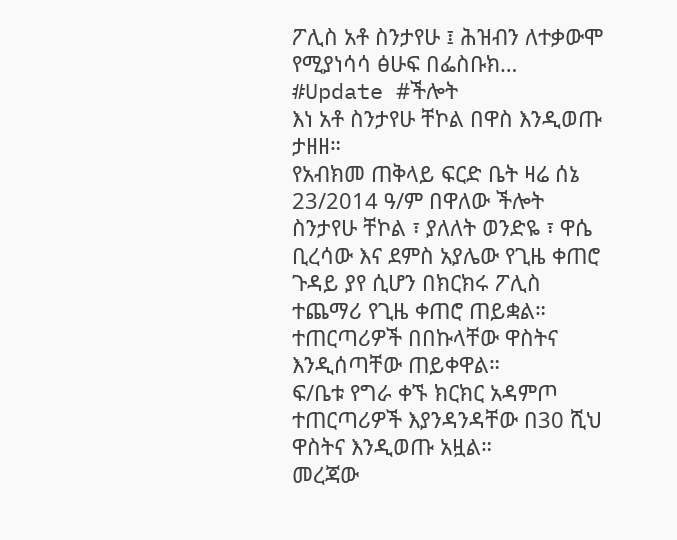ፖሊስ አቶ ስንታየሁ ፤ ሕዝብን ለተቃውሞ የሚያነሳሳ ፅሁፍ በፌስቡክ…
#Update #ችሎት
እነ አቶ ስንታየሁ ቸኮል በዋስ እንዲወጡ ታዘዘ።
የአብክመ ጠቅላይ ፍርድ ቤት ዛሬ ሰኔ 23/2014 ዓ/ም በዋለው ችሎት ስንታየሁ ቸኮል ፣ ያለለት ወንድዬ ፣ ዋሴ ቢረሳው እና ደምስ አያሌው የጊዜ ቀጠሮ ጉዳይ ያየ ሲሆን በክርክሩ ፖሊስ ተጨማሪ የጊዜ ቀጠሮ ጠይቋል።
ተጠርጣሪዎች በበኩላቸው ዋስትና እንዲሰጣቸው ጠይቀዋል።
ፍ/ቤቱ የግራ ቀኙ ክርክር አዳምጦ ተጠርጣሪዎች እያንዳንዳቸው በ30 ሺህ ዋስትና እንዲወጡ አዟል።
መረጃው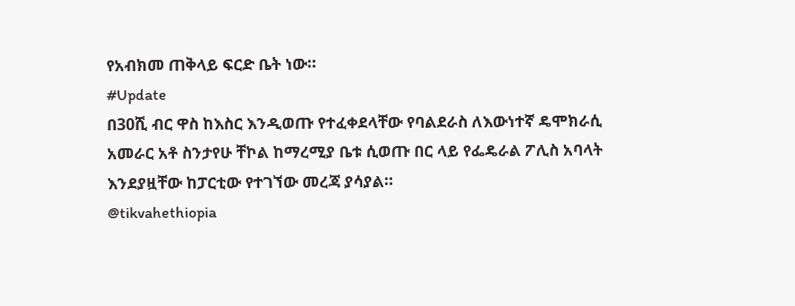የአብክመ ጠቅላይ ፍርድ ቤት ነው።
#Update
በ30ሺ ብር ዋስ ከእስር እንዲወጡ የተፈቀደላቸው የባልደራስ ለእውነተኛ ዴሞክራሲ አመራር አቶ ስንታየሁ ቸኮል ከማረሚያ ቤቱ ሲወጡ በር ላይ የፌዴራል ፖሊስ አባላት እንደያዟቸው ከፓርቲው የተገኘው መረጃ ያሳያል።
@tikvahethiopia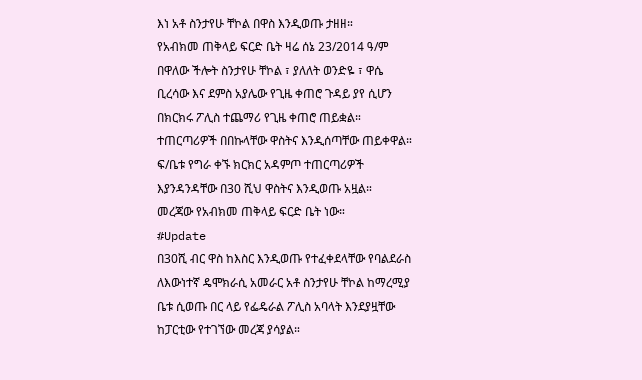እነ አቶ ስንታየሁ ቸኮል በዋስ እንዲወጡ ታዘዘ።
የአብክመ ጠቅላይ ፍርድ ቤት ዛሬ ሰኔ 23/2014 ዓ/ም በዋለው ችሎት ስንታየሁ ቸኮል ፣ ያለለት ወንድዬ ፣ ዋሴ ቢረሳው እና ደምስ አያሌው የጊዜ ቀጠሮ ጉዳይ ያየ ሲሆን በክርክሩ ፖሊስ ተጨማሪ የጊዜ ቀጠሮ ጠይቋል።
ተጠርጣሪዎች በበኩላቸው ዋስትና እንዲሰጣቸው ጠይቀዋል።
ፍ/ቤቱ የግራ ቀኙ ክርክር አዳምጦ ተጠርጣሪዎች እያንዳንዳቸው በ30 ሺህ ዋስትና እንዲወጡ አዟል።
መረጃው የአብክመ ጠቅላይ ፍርድ ቤት ነው።
#Update
በ30ሺ ብር ዋስ ከእስር እንዲወጡ የተፈቀደላቸው የባልደራስ ለእውነተኛ ዴሞክራሲ አመራር አቶ ስንታየሁ ቸኮል ከማረሚያ ቤቱ ሲወጡ በር ላይ የፌዴራል ፖሊስ አባላት እንደያዟቸው ከፓርቲው የተገኘው መረጃ ያሳያል።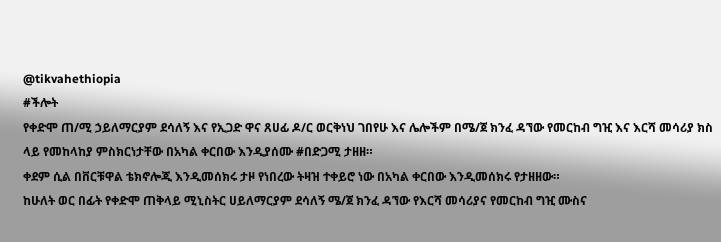@tikvahethiopia
#ችሎት
የቀድሞ ጠ/ሚ ኃይለማርያም ደሳለኝ እና የኢጋድ ዋና ጸሀፊ ዶ/ር ወርቅነህ ገበየሁ እና ሌሎችም በሜ/ጀ ክንፈ ዳኘው የመርከብ ግዢ እና እርሻ መሳሪያ ክስ ላይ የመከላከያ ምስክርነታቸው በአካል ቀርበው እንዲያሰሙ #በድጋሚ ታዘዘ።
ቀደም ሲል በቨርቹዋል ቴክኖሎጂ እንዲመሰክሩ ታዞ የነበረው ትዛዝ ተቀይሮ ነው በአካል ቀርበው እንዲመሰክሩ የታዘዘው።
ከሁለት ወር በፊት የቀድሞ ጠቅላይ ሚኒስትር ሀይለማርያም ደሳለኝ ሜ/ጀ ክንፈ ዳኘው የእርሻ መሳሪያና የመርከብ ግዢ ሙስና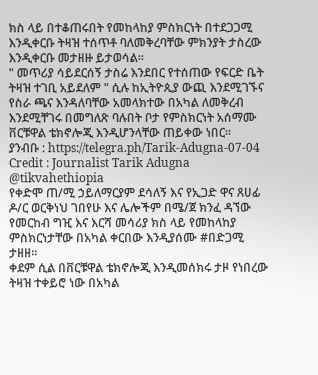ክስ ላይ በተቆጠሩበት የመከላከያ ምስክርነት በተደጋጋሚ እንዲቀርቡ ትዛዝ ተሰጥቶ ባለመቅረባቸው ምክንያት ታስረው እንዲቀርቡ መታዘዙ ይታወሳል።
" መጥሪያ ሳይደርሰኝ ታስሬ እንደበር የተሰጠው የፍርድ ቤት ትዛዝ ተገቢ አይደለም " ሲሉ ከኢትዮጲያ ውጪ እንደሚገኙና የስራ ጫና እንዳለባቸው አመላክተው በአካል ለመቅረብ እንደሚቸገሩ በመግለጽ ባሉበት ቦታ የምስክርነት አሰማሙ ቨርቹዋል ቴክኖሎጂ እንዲሆንላቸው ጠይቀው ነበር።
ያንብቡ : https://telegra.ph/Tarik-Adugna-07-04
Credit : Journalist Tarik Adugna
@tikvahethiopia
የቀድሞ ጠ/ሚ ኃይለማርያም ደሳለኝ እና የኢጋድ ዋና ጸሀፊ ዶ/ር ወርቅነህ ገበየሁ እና ሌሎችም በሜ/ጀ ክንፈ ዳኘው የመርከብ ግዢ እና እርሻ መሳሪያ ክስ ላይ የመከላከያ ምስክርነታቸው በአካል ቀርበው እንዲያሰሙ #በድጋሚ ታዘዘ።
ቀደም ሲል በቨርቹዋል ቴክኖሎጂ እንዲመሰክሩ ታዞ የነበረው ትዛዝ ተቀይሮ ነው በአካል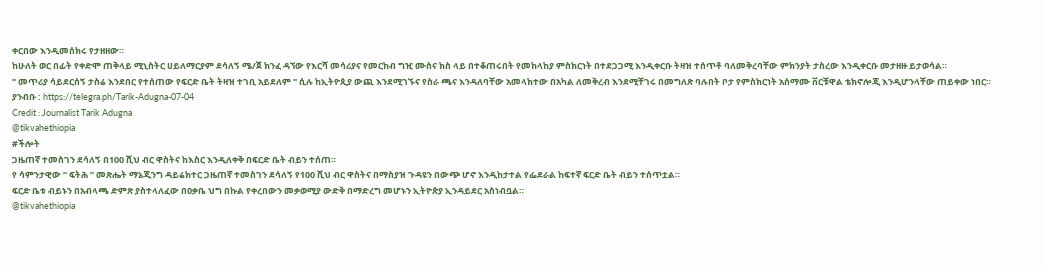ቀርበው እንዲመሰክሩ የታዘዘው።
ከሁለት ወር በፊት የቀድሞ ጠቅላይ ሚኒስትር ሀይለማርያም ደሳለኝ ሜ/ጀ ክንፈ ዳኘው የእርሻ መሳሪያና የመርከብ ግዢ ሙስና ክስ ላይ በተቆጠሩበት የመከላከያ ምስክርነት በተደጋጋሚ እንዲቀርቡ ትዛዝ ተሰጥቶ ባለመቅረባቸው ምክንያት ታስረው እንዲቀርቡ መታዘዙ ይታወሳል።
" መጥሪያ ሳይደርሰኝ ታስሬ እንደበር የተሰጠው የፍርድ ቤት ትዛዝ ተገቢ አይደለም " ሲሉ ከኢትዮጲያ ውጪ እንደሚገኙና የስራ ጫና እንዳለባቸው አመላክተው በአካል ለመቅረብ እንደሚቸገሩ በመግለጽ ባሉበት ቦታ የምስክርነት አሰማሙ ቨርቹዋል ቴክኖሎጂ እንዲሆንላቸው ጠይቀው ነበር።
ያንብቡ : https://telegra.ph/Tarik-Adugna-07-04
Credit : Journalist Tarik Adugna
@tikvahethiopia
#ችሎት
ጋዜጠኛ ተመስገን ደሳለኝ በ100 ሺህ ብር ዋስትና ከእስር እንዲለቀቅ በፍርድ ቤት ብይን ተሰጠ።
የ ሳምንታዊው “ ፍትሕ ” መጽሔት ማኔጂንግ ዳይሬክተር ጋዜጠኛ ተመስገን ደሳለኝ የ100 ሺህ ብር ዋስትና በማስያዝ ጉዳዩን በውጭ ሆኖ እንዲከታተል የፌደራል ከፍተኛ ፍርድ ቤት ብይን ተሰጥቷል።
ፍርድ ቤቱ ብይኑን በአብላጫ ድምጽ ያስተላለፈው በዐቃቤ ህግ በኩል የቀረበውን መቃወሚያ ውድቅ በማድረግ መሆኑን ኢትዮጵያ ኢንዳይደር አስነብቧል።
@tikvahethiopia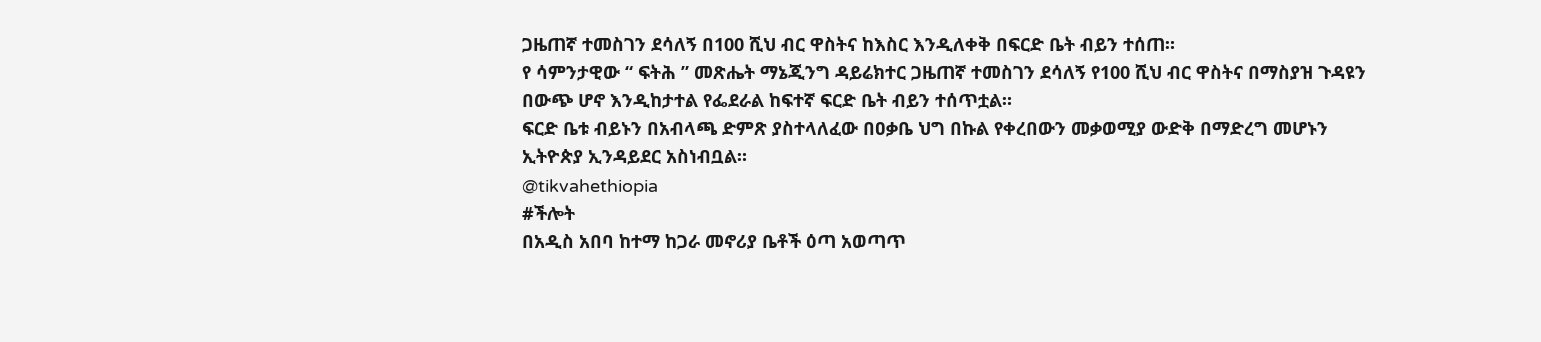ጋዜጠኛ ተመስገን ደሳለኝ በ100 ሺህ ብር ዋስትና ከእስር እንዲለቀቅ በፍርድ ቤት ብይን ተሰጠ።
የ ሳምንታዊው “ ፍትሕ ” መጽሔት ማኔጂንግ ዳይሬክተር ጋዜጠኛ ተመስገን ደሳለኝ የ100 ሺህ ብር ዋስትና በማስያዝ ጉዳዩን በውጭ ሆኖ እንዲከታተል የፌደራል ከፍተኛ ፍርድ ቤት ብይን ተሰጥቷል።
ፍርድ ቤቱ ብይኑን በአብላጫ ድምጽ ያስተላለፈው በዐቃቤ ህግ በኩል የቀረበውን መቃወሚያ ውድቅ በማድረግ መሆኑን ኢትዮጵያ ኢንዳይደር አስነብቧል።
@tikvahethiopia
#ችሎት
በአዲስ አበባ ከተማ ከጋራ መኖሪያ ቤቶች ዕጣ አወጣጥ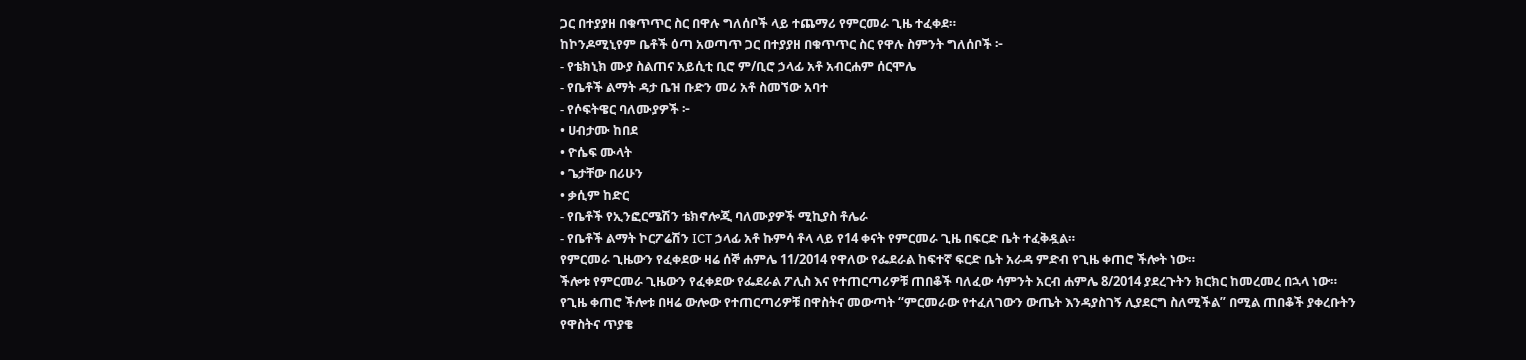ጋር በተያያዘ በቁጥጥር ስር በዋሉ ግለሰቦች ላይ ተጨማሪ የምርመራ ጊዜ ተፈቀደ።
ከኮንዶሚኒየም ቤቶች ዕጣ አወጣጥ ጋር በተያያዘ በቁጥጥር ስር የዋሉ ስምንት ግለሰቦች ፦
- የቴክኒክ ሙያ ስልጠና አይሲቲ ቢሮ ም/ቢሮ ኃላፊ አቶ አብርሐም ሰርሞሌ
- የቤቶች ልማት ዳታ ቤዝ ቡድን መሪ አቶ ስመኘው አባተ
- የሶፍትዌር ባለሙያዎች ፦
• ሀብታሙ ከበደ
• ዮሴፍ ሙላት
• ጌታቸው በሪሁን
• ቃሲም ከድር
- የቤቶች የኢንፎርሜሽን ቴክኖሎጂ ባለሙያዎች ሚኪያስ ቶሌራ
- የቤቶች ልማት ኮርፖሬሽን ICT ኃላፊ አቶ ኩምሳ ቶላ ላይ የ14 ቀናት የምርመራ ጊዜ በፍርድ ቤት ተፈቅዷል።
የምርመራ ጊዜውን የፈቀደው ዛሬ ሰኞ ሐምሌ 11/2014 የዋለው የፌደራል ከፍተኛ ፍርድ ቤት አራዳ ምድብ የጊዜ ቀጠሮ ችሎት ነው።
ችሎቱ የምርመራ ጊዜውን የፈቀደው የፌደራል ፖሊስ እና የተጠርጣሪዎቹ ጠበቆች ባለፈው ሳምንት አርብ ሐምሌ 8/2014 ያደረጉትን ክርክር ከመረመረ በኋላ ነው።
የጊዜ ቀጠሮ ችሎቱ በዛሬ ውሎው የተጠርጣሪዎቹ በዋስትና መውጣት “ምርመራው የተፈለገውን ውጤት እንዳያስገኝ ሊያደርግ ስለሚችል” በሚል ጠበቆች ያቀረቡትን የዋስትና ጥያቄ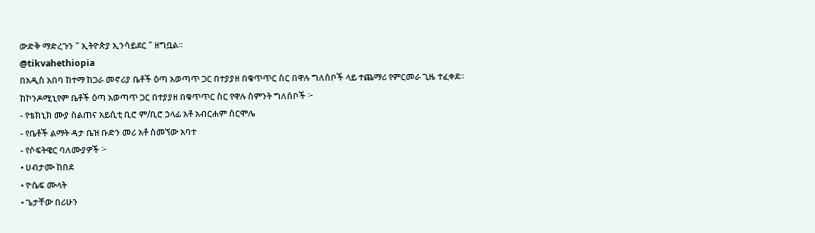ውድቅ ማድረጉን " ኢትዮጵያ ኢንሳይደር " ዘግቧል።
@tikvahethiopia
በአዲስ አበባ ከተማ ከጋራ መኖሪያ ቤቶች ዕጣ አወጣጥ ጋር በተያያዘ በቁጥጥር ስር በዋሉ ግለሰቦች ላይ ተጨማሪ የምርመራ ጊዜ ተፈቀደ።
ከኮንዶሚኒየም ቤቶች ዕጣ አወጣጥ ጋር በተያያዘ በቁጥጥር ስር የዋሉ ስምንት ግለሰቦች ፦
- የቴክኒክ ሙያ ስልጠና አይሲቲ ቢሮ ም/ቢሮ ኃላፊ አቶ አብርሐም ሰርሞሌ
- የቤቶች ልማት ዳታ ቤዝ ቡድን መሪ አቶ ስመኘው አባተ
- የሶፍትዌር ባለሙያዎች ፦
• ሀብታሙ ከበደ
• ዮሴፍ ሙላት
• ጌታቸው በሪሁን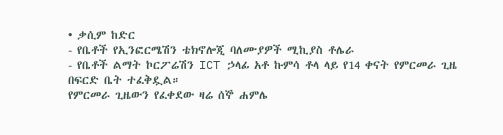• ቃሲም ከድር
- የቤቶች የኢንፎርሜሽን ቴክኖሎጂ ባለሙያዎች ሚኪያስ ቶሌራ
- የቤቶች ልማት ኮርፖሬሽን ICT ኃላፊ አቶ ኩምሳ ቶላ ላይ የ14 ቀናት የምርመራ ጊዜ በፍርድ ቤት ተፈቅዷል።
የምርመራ ጊዜውን የፈቀደው ዛሬ ሰኞ ሐምሌ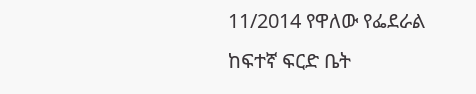11/2014 የዋለው የፌደራል ከፍተኛ ፍርድ ቤት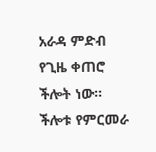አራዳ ምድብ የጊዜ ቀጠሮ ችሎት ነው።
ችሎቱ የምርመራ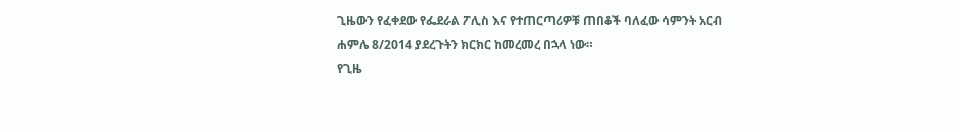ጊዜውን የፈቀደው የፌደራል ፖሊስ እና የተጠርጣሪዎቹ ጠበቆች ባለፈው ሳምንት አርብ ሐምሌ 8/2014 ያደረጉትን ክርክር ከመረመረ በኋላ ነው።
የጊዜ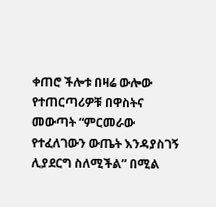ቀጠሮ ችሎቱ በዛሬ ውሎው የተጠርጣሪዎቹ በዋስትና መውጣት “ምርመራው የተፈለገውን ውጤት እንዳያስገኝ ሊያደርግ ስለሚችል” በሚል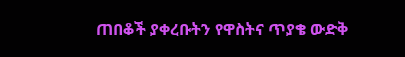ጠበቆች ያቀረቡትን የዋስትና ጥያቄ ውድቅ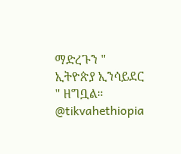ማድረጉን " ኢትዮጵያ ኢንሳይደር " ዘግቧል።
@tikvahethiopia